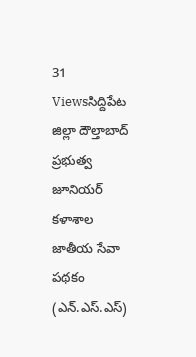31 Viewsసిద్దిపేట జిల్లా దౌల్తాబాద్ ప్రభుత్వ జూనియర్ కళాశాల జాతీయ సేవా పథకం (ఎన్.ఎస్.ఎస్)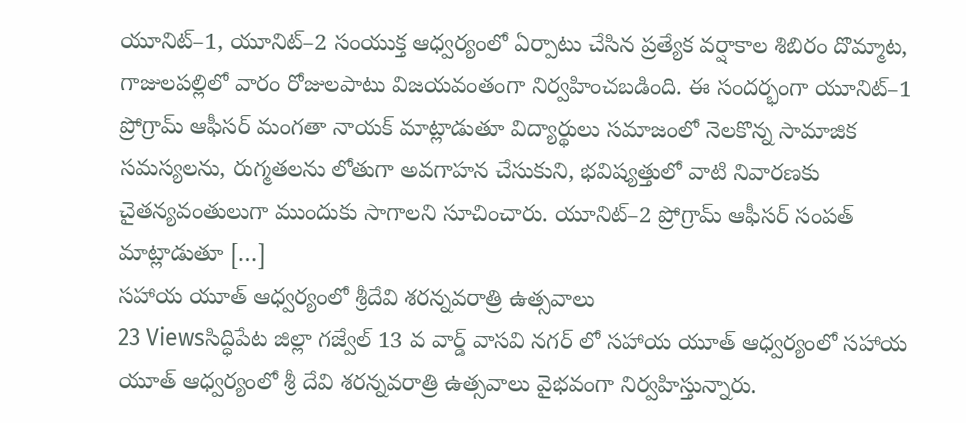యూనిట్–1, యూనిట్–2 సంయుక్త ఆధ్వర్యంలో ఏర్పాటు చేసిన ప్రత్యేక వర్షాకాల శిబిరం దొమ్మాట, గాజులపల్లిలో వారం రోజులపాటు విజయవంతంగా నిర్వహించబడింది. ఈ సందర్భంగా యూనిట్–1 ప్రోగ్రామ్ ఆఫీసర్ మంగతా నాయక్ మాట్లాడుతూ విద్యార్థులు సమాజంలో నెలకొన్న సామాజిక సమస్యలను, రుగ్మతలను లోతుగా అవగాహన చేసుకుని, భవిష్యత్తులో వాటి నివారణకు చైతన్యవంతులుగా ముందుకు సాగాలని సూచించారు. యూనిట్–2 ప్రోగ్రామ్ ఆఫీసర్ సంపత్ మాట్లాడుతూ […]
సహాయ యూత్ ఆధ్వర్యంలో శ్రీదేవి శరన్నవరాత్రి ఉత్సవాలు
23 Viewsసిద్ధిపేట జిల్లా గజ్వేల్ 13 వ వార్డ్ వాసవి నగర్ లో సహాయ యూత్ ఆధ్వర్యంలో సహాయ యూత్ ఆధ్వర్యంలో శ్రీ దేవి శరన్నవరాత్రి ఉత్సవాలు వైభవంగా నిర్వహిస్తున్నారు.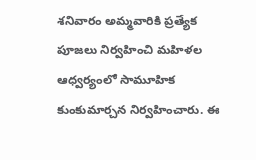శనివారం అమ్మవారికి ప్రత్యేక పూజలు నిర్వహించి మహిళల ఆధ్వర్యంలో సామూహిక కుంకుమార్చన నిర్వహించారు. ఈ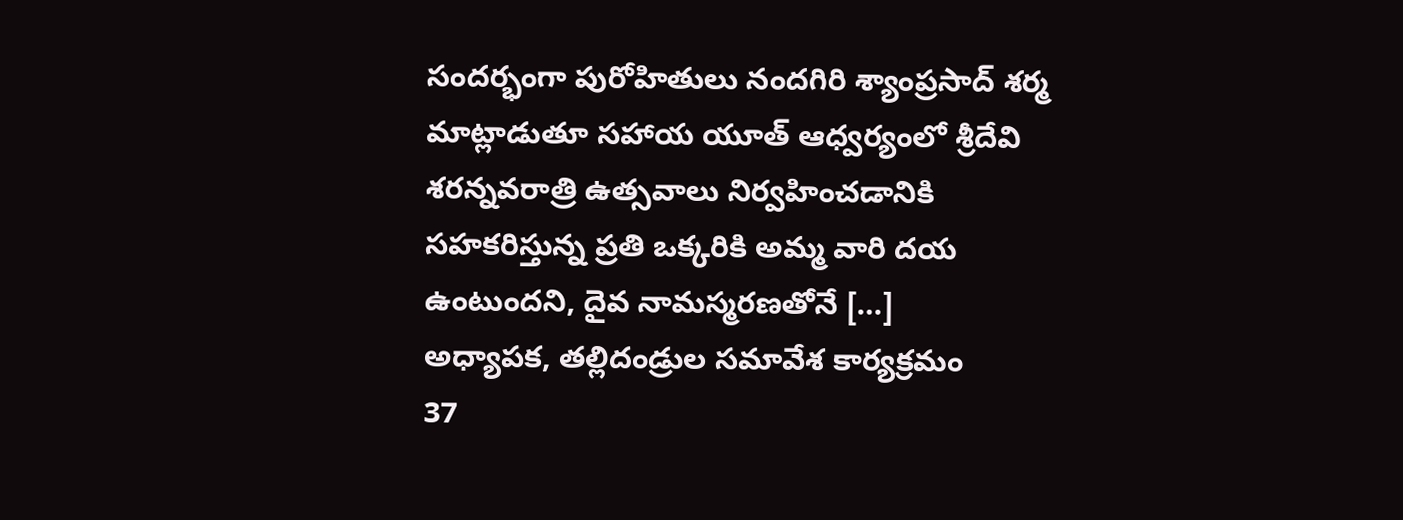సందర్భంగా పురోహితులు నందగిరి శ్యాంప్రసాద్ శర్మ మాట్లాడుతూ సహాయ యూత్ ఆధ్వర్యంలో శ్రీదేవి శరన్నవరాత్రి ఉత్సవాలు నిర్వహించడానికి సహకరిస్తున్న ప్రతి ఒక్కరికి అమ్మ వారి దయ ఉంటుందని, దైవ నామస్మరణతోనే […]
అధ్యాపక, తల్లిదండ్రుల సమావేశ కార్యక్రమం
37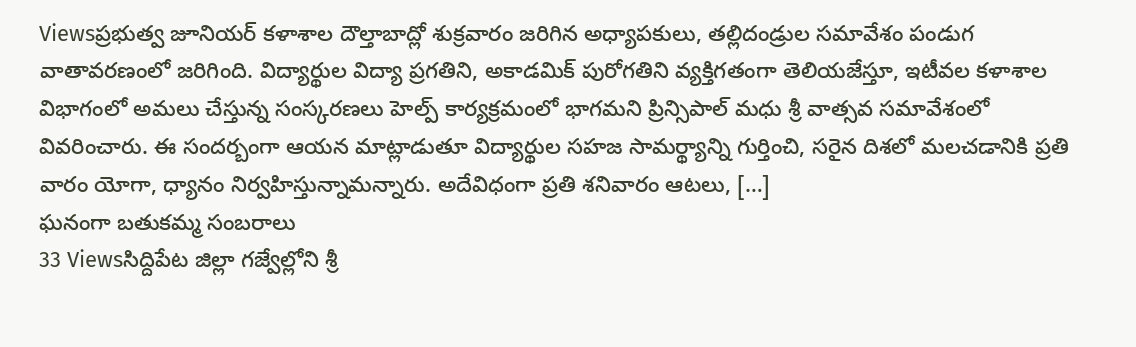Viewsప్రభుత్వ జూనియర్ కళాశాల దౌల్తాబాద్లో శుక్రవారం జరిగిన అధ్యాపకులు, తల్లిదండ్రుల సమావేశం పండుగ వాతావరణంలో జరిగింది. విద్యార్థుల విద్యా ప్రగతిని, అకాడమిక్ పురోగతిని వ్యక్తిగతంగా తెలియజేస్తూ, ఇటీవల కళాశాల విభాగంలో అమలు చేస్తున్న సంస్కరణలు హెల్ప్ కార్యక్రమంలో భాగమని ప్రిన్సిపాల్ మధు శ్రీ వాత్సవ సమావేశంలో వివరించారు. ఈ సందర్బంగా ఆయన మాట్లాడుతూ విద్యార్థుల సహజ సామర్థ్యాన్ని గుర్తించి, సరైన దిశలో మలచడానికి ప్రతి వారం యోగా, ధ్యానం నిర్వహిస్తున్నామన్నారు. అదేవిధంగా ప్రతి శనివారం ఆటలు, […]
ఘనంగా బతుకమ్మ సంబరాలు
33 Viewsసిద్దిపేట జిల్లా గజ్వేల్లోని శ్రీ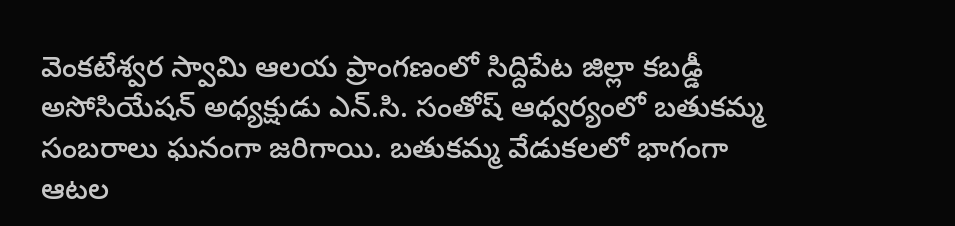వెంకటేశ్వర స్వామి ఆలయ ప్రాంగణంలో సిద్దిపేట జిల్లా కబడ్డీ అసోసియేషన్ అధ్యక్షుడు ఎన్.సి. సంతోష్ ఆధ్వర్యంలో బతుకమ్మ సంబరాలు ఘనంగా జరిగాయి. బతుకమ్మ వేడుకలలో భాగంగా ఆటల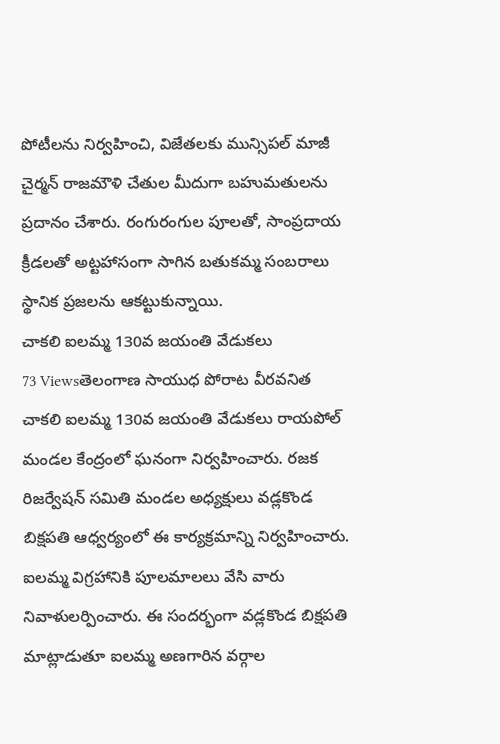పోటీలను నిర్వహించి, విజేతలకు మున్సిపల్ మాజీ చైర్మన్ రాజమౌళి చేతుల మీదుగా బహుమతులను ప్రదానం చేశారు. రంగురంగుల పూలతో, సాంప్రదాయ క్రీడలతో అట్టహాసంగా సాగిన బతుకమ్మ సంబరాలు స్థానిక ప్రజలను ఆకట్టుకున్నాయి.
చాకలి ఐలమ్మ 130వ జయంతి వేడుకలు
73 Viewsతెలంగాణ సాయుధ పోరాట వీరవనిత చాకలి ఐలమ్మ 130వ జయంతి వేడుకలు రాయపోల్ మండల కేంద్రంలో ఘనంగా నిర్వహించారు. రజక రిజర్వేషన్ సమితి మండల అధ్యక్షులు వడ్లకొండ బిక్షపతి ఆధ్వర్యంలో ఈ కార్యక్రమాన్ని నిర్వహించారు. ఐలమ్మ విగ్రహానికి పూలమాలలు వేసి వారు నివాళులర్పించారు. ఈ సందర్భంగా వడ్లకొండ బిక్షపతి మాట్లాడుతూ ఐలమ్మ అణగారిన వర్గాల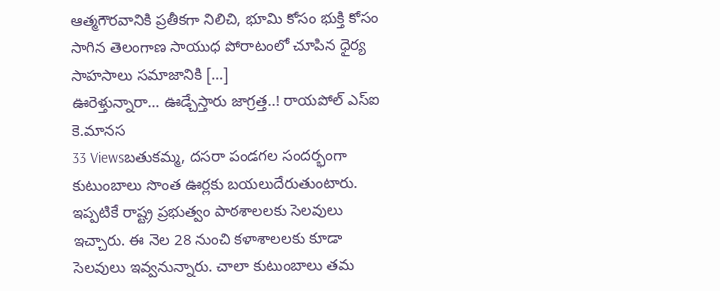ఆత్మగౌరవానికి ప్రతీకగా నిలిచి, భూమి కోసం భుక్తి కోసం సాగిన తెలంగాణ సాయుధ పోరాటంలో చూపిన ధైర్య సాహసాలు సమాజానికి […]
ఊరెళ్తున్నారా… ఊడ్చేస్తారు జాగ్రత్త..! రాయపోల్ ఎస్ఐ కె.మానస
33 Viewsబతుకమ్మ, దసరా పండగల సందర్భంగా కుటుంబాలు సొంత ఊర్లకు బయలుదేరుతుంటారు. ఇప్పటికే రాష్ట్ర ప్రభుత్వం పాఠశాలలకు సెలవులు ఇచ్చారు. ఈ నెల 28 నుంచి కళాశాలలకు కూడా సెలవులు ఇవ్వనున్నారు. చాలా కుటుంబాలు తమ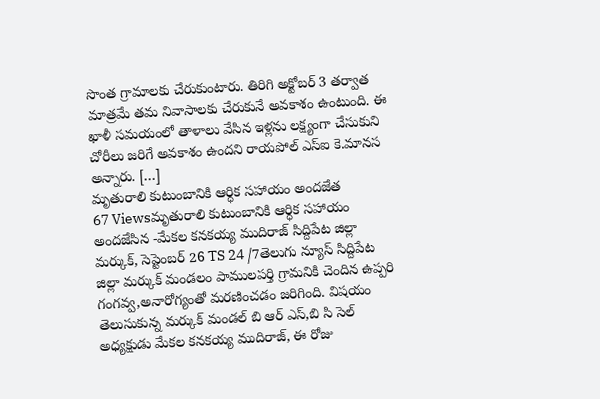సొంత గ్రామాలకు చేరుకుంటారు. తిరిగి అక్టోబర్ 3 తర్వాత మాత్రమే తమ నివాసాలకు చేరుకునే అవకాశం ఉంటుంది. ఈ ఖాళీ సమయంలో తాళాలు వేసిన ఇళ్లను లక్ష్యంగా చేసుకుని చోరీలు జరిగే అవకాశం ఉందని రాయపోల్ ఎస్ఐ కె.మానస అన్నారు. […]
మృతురాలి కుటుంబానికి ఆర్ధిక సహాయం అందజేత
67 Viewsమృతురాలి కుటుంబానికి ఆర్ధిక సహాయం అందజేసిన -మేకల కనకయ్య ముదిరాజ్ సిద్దిపేట జిల్లా మర్కుక్, సెప్టెంబర్ 26 TS 24 /7తెలుగు న్యూస్ సిద్దిపేట జిల్లా మర్కుక్ మండలం పాములపర్తి గ్రామనికి చెందిన ఉప్పరి గంగవ్వ,అనారోగ్యంతో మరణించడం జరిగింది. విషయం తెలుసుకున్న మర్కుక్ మండల్ బి ఆర్ ఎస్,బి సి సెల్ అధ్యక్షుడు మేకల కనకయ్య ముదిరాజ్, ఈ రోజు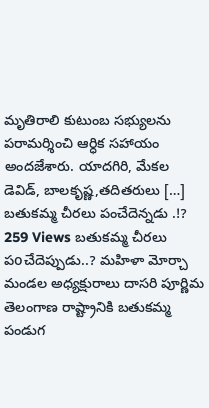మృతిరాలి కుటుంబ సభ్యులను పరామర్శించి ఆర్ధిక సహాయం అందజేశారు. యాదగిరి, మేకల డెవిడ్, బాలకృష్ణ,తదితరులు […]
బతుకమ్మ చీరలు పంచేదెన్నడు .!?
259 Views బతుకమ్మ చీరలు పoచేదెప్పుడు..? మహిళా మోర్చా మండల అధ్యక్షురాలు దాసరి పూర్ణిమ తెలంగాణ రాష్ట్రానికి బతుకమ్మ పండుగ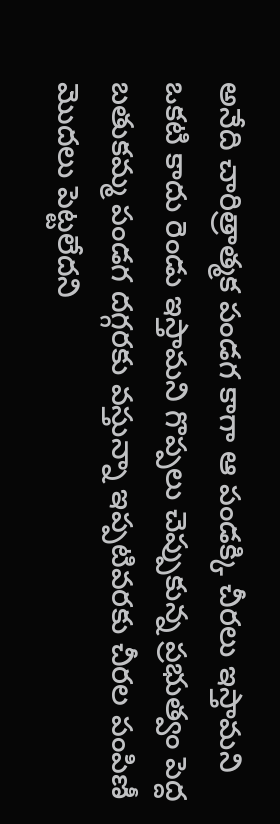అనేది చారిత్రాత్మక పండగ కాగా ఆ పండక్కి చీరలు ఇస్తామని ఒకటి కాదు రెండు ఇస్తామని గొప్పలు చెప్పుకున్న ప్రభుత్వం పెద్ద బతుకమ్మ పండగ దగ్గరకు వస్తున్నా ఇప్పటివరకు చీరల పంపిణీ మొదలు పెట్టలేదని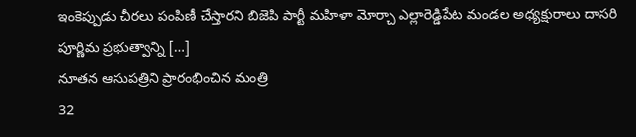ఇంకెప్పుడు చీరలు పంపిణీ చేస్తారని బిజెపి పార్టీ మహిళా మోర్చా ఎల్లారెడ్డిపేట మండల అధ్యక్షురాలు దాసరి పూర్ణిమ ప్రభుత్వాన్ని […]
నూతన ఆసుపత్రిని ప్రారంభించిన మంత్రి
32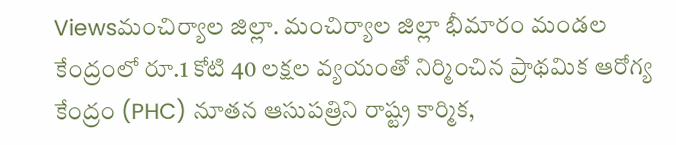Viewsమంచిర్యాల జిల్లా. మంచిర్యాల జిల్లా భీమారం మండల కేంద్రంలో రూ.1 కోటి 40 లక్షల వ్యయంతో నిర్మించిన ప్రాథమిక ఆరోగ్య కేంద్రం (PHC) నూతన ఆసుపత్రిని రాష్ట్ర కార్మిక,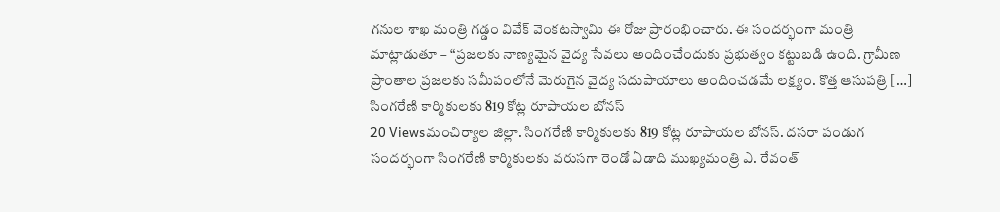గనుల శాఖ మంత్రి గడ్డం వివేక్ వెంకటస్వామి ఈ రోజు ప్రారంభించారు. ఈ సందర్భంగా మంత్రి మాట్లాడుతూ – “ప్రజలకు నాణ్యమైన వైద్య సేవలు అందించేందుకు ప్రభుత్వం కట్టుబడి ఉంది. గ్రామీణ ప్రాంతాల ప్రజలకు సమీపంలోనే మెరుగైన వైద్య సదుపాయాలు అందించడమే లక్ష్యం. కొత్త ఆసుపత్రి […]
సింగరేణి కార్మికులకు 819 కోట్ల రూపాయల బోనస్
20 Viewsమంచిర్యాల జిల్లా. సింగరేణి కార్మికులకు 819 కోట్ల రూపాయల బోనస్. దసరా పండుగ సందర్భంగా సింగరేణి కార్మికులకు వరుసగా రెండో ఏడాది ముఖ్యమంత్రి ఎ. రేవంత్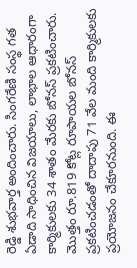రెడ్డి శుభవార్త అందించారు. సింగరేణి సంస్థ గత ఏడాది సాధించిన విజయాలు, లాభాల ఆధారంగా కార్మికులకు 34 శాతం మేరకు బోనస్ ప్రకటించారు. మొత్తం రూ.819 కోట్ల రూపాయల బోనస్ ప్రకటించడంతో దాదాపు 71 వేల మంది కార్మికులకు ప్రయోజనం చేకూరనుంది. ఈ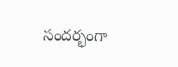సందర్భంగా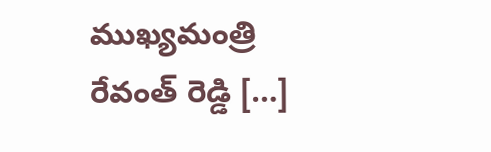ముఖ్యమంత్రి రేవంత్ రెడ్డి […]